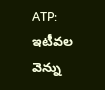ATP: ఇటీవల వెన్ను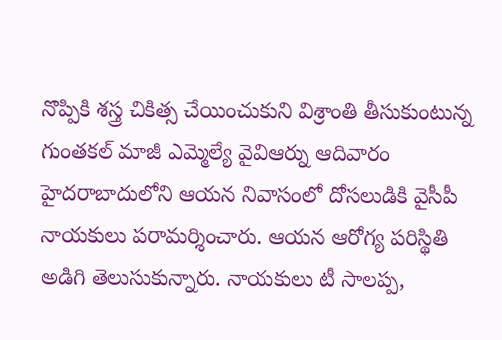నొప్పికి శస్త్ర చికిత్స చేయించుకుని విశ్రాంతి తీసుకుంటున్న గుంతకల్ మాజీ ఎమ్మెల్యే వైవిఆర్ను ఆదివారం హైదరాబాదులోని ఆయన నివాసంలో దోసలుడికి వైసీపీ నాయకులు పరామర్శించారు. ఆయన ఆరోగ్య పరిస్థితి అడిగి తెలుసుకున్నారు. నాయకులు టీ సాలప్ప,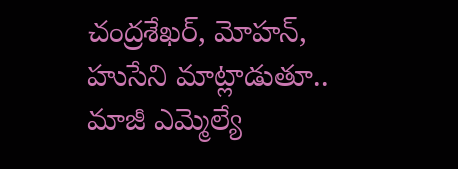చంద్రశేఖర్, మోహన్, హుసేని మాట్లాడుతూ.. మాజీ ఎమ్మెల్యే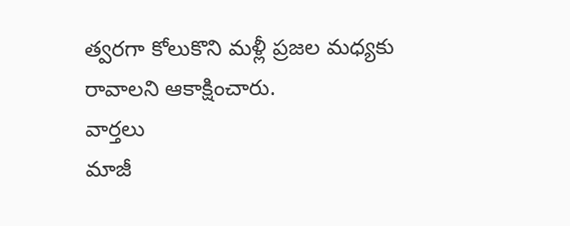త్వరగా కోలుకొని మళ్లీ ప్రజల మధ్యకు రావాలని ఆకాక్షించారు.
వార్తలు
మాజీ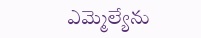ఎమ్మెల్యేను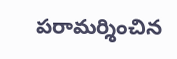పరామర్శించిన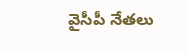వైసీపీ నేతలు